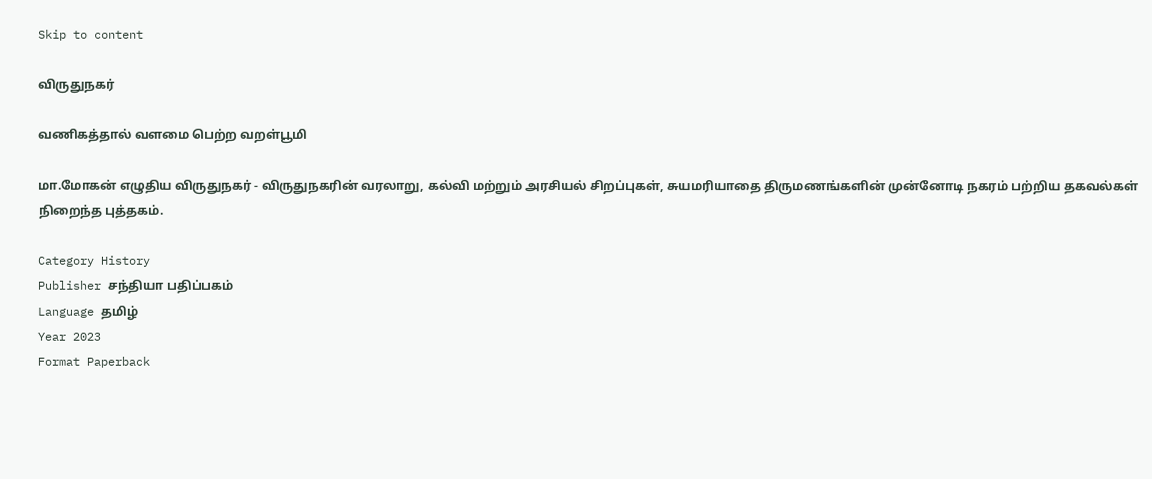Skip to content

விருதுநகர்

வணிகத்தால் வளமை பெற்ற வறள்பூமி

மா.மோகன் எழுதிய விருதுநகர் - விருதுநகரின் வரலாறு, கல்வி மற்றும் அரசியல் சிறப்புகள், சுயமரியாதை திருமணங்களின் முன்னோடி நகரம் பற்றிய தகவல்கள் நிறைந்த புத்தகம்.

Category History
Publisher சந்தியா பதிப்பகம்
Language தமிழ்
Year 2023
Format Paperback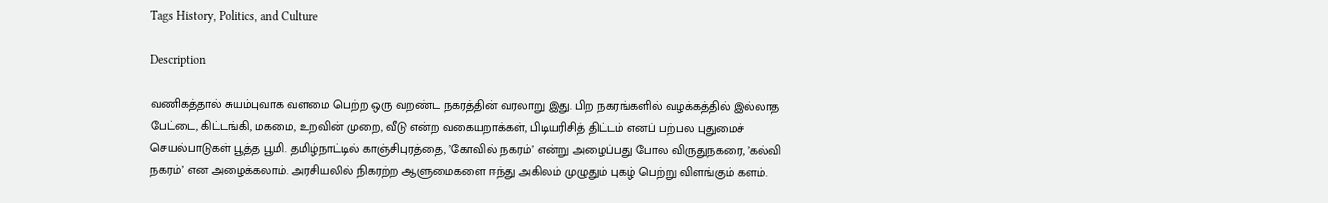Tags History, Politics, and Culture

Description

வணிகத்தால் சுயம்புவாக வளமை பெற்ற ஒரு வறண்ட நகரத்தின் வரலாறு இது. பிற நகரங்களில் வழக்கத்தில் இல்லாத பேட்டை, கிட்டங்கி, மகமை, உறவின் முறை, வீடு என்ற வகையறாக்கள், பிடியரிசித் திட்டம் எனப் பற்பல புதுமைச் செயல்பாடுகள் பூத்த பூமி. தமிழ்நாட்டில் காஞ்சிபுரத்தை, ’கோவில் நகரம்’ என்று அழைப்பது போல விருதுநகரை, ’கல்வி நகரம்’ என அழைக்கலாம். அரசியலில் நிகரற்ற ஆளுமைகளை ஈந்து அகிலம் முழுதும் புகழ் பெற்று விளங்கும் களம்.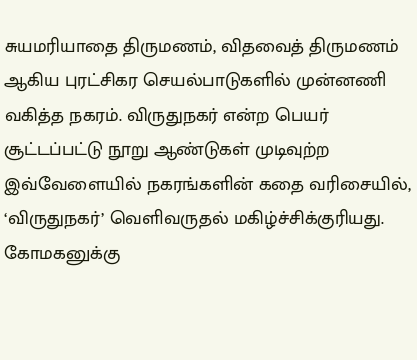சுயமரியாதை திருமணம், விதவைத் திருமணம் ஆகிய புரட்சிகர செயல்பாடுகளில் முன்னணி வகித்த நகரம். விருதுநகர் என்ற பெயர் சூட்டப்பட்டு நூறு ஆண்டுகள் முடிவுற்ற இவ்வேளையில் நகரங்களின் கதை வரிசையில், ‘விருதுநகர்’ வெளிவருதல் மகிழ்ச்சிக்குரியது. கோமகனுக்கு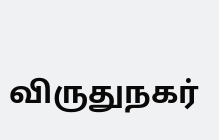விருதுநகர்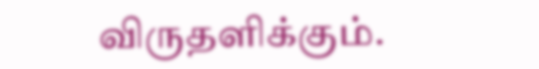விருதளிக்கும்.